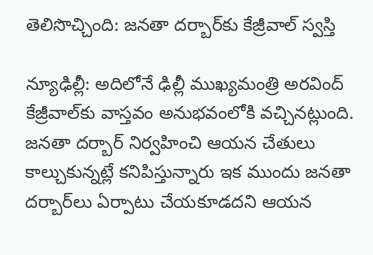తెలిసొచ్చింది: జనతా దర్బార్‌కు కేజ్రీవాల్ స్వస్తి

న్యూఢిల్లీ‌: అదిలోనే ఢిల్లీ ముఖ్యమంత్రి అరవింద్ కేజ్రీవాల్‌కు వాస్తవం అనుభవంలోకి వచ్చినట్లుంది. జనతా దర్బార్ నిర్వహించి ఆయన చేతులు కాల్చుకున్నట్లే కనిపిస్తున్నారు ఇక ముందు జనతా దర్బార్‌లు ఏర్పాటు చేయకూడదని ఆయన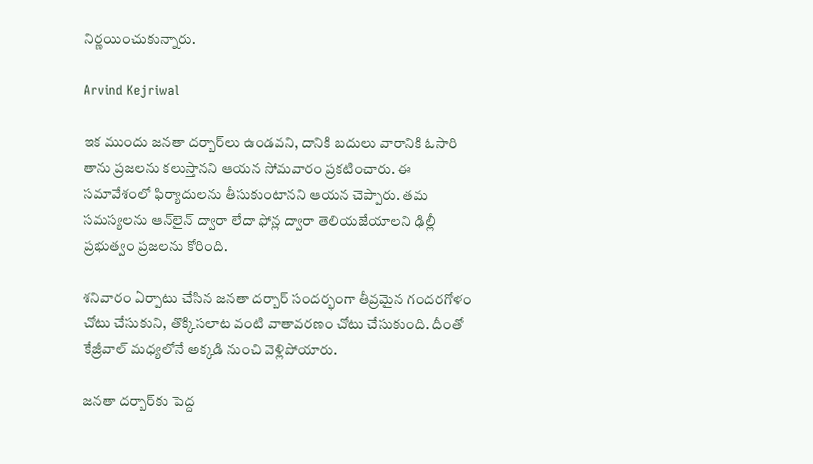నిర్ణయించుకున్నారు.

Arvind Kejriwal

ఇక ముందు జనతా దర్బార్‌లు ఉండవని, దానికి బదులు వారానికి ఓసారి తాను ప్రజలను కలుస్తానని ఆయన సోమవారం ప్రకటించారు. ఈ సమావేశంలో ఫిర్యాదులను తీసుకుంటానని ఆయన చెప్పారు. తమ సమస్యలను ఆన్‌లైన్ ద్వారా లేదా ఫోన్ల ద్వారా తెలియజేయాలని ఢిల్లీ ప్రభుత్వం ప్రజలను కోరింది.

శనివారం ఏర్పాటు చేసిన జనతా దర్బార్ సందర్భంగా తీవ్రమైన గందరగోళం చోటు చేసుకుని, తొక్కిసలాట వంటి వాతావరణం చోటు చేసుకుంది. దీంతో కేజ్రీవాల్ మధ్యలోనే అక్కడి నుంచి వెళ్లిపోయారు.

జనతా దర్బార్‌కు పెద్ద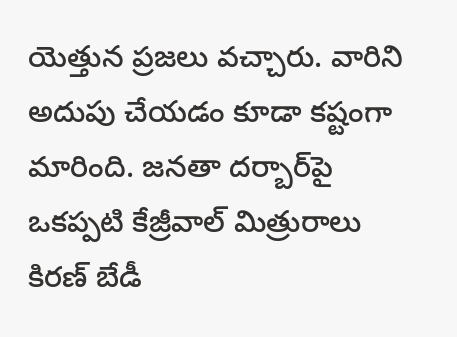యెత్తున ప్రజలు వచ్చారు. వారిని అదుపు చేయడం కూడా కష్టంగా మారింది. జనతా దర్బార్‌పై ఒకప్పటి కేజ్రీవాల్ మిత్రురాలు కిరణ్ బేడీ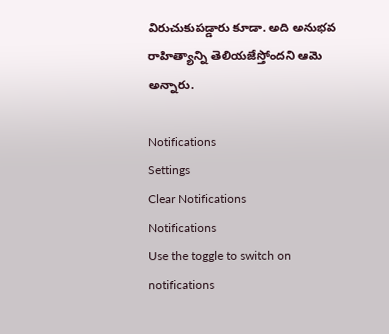విరుచుకుపడ్డారు కూడా. అది అనుభవ రాహిత్యాన్ని తెలియజేస్తోందని ఆమె అన్నారు.

Notifications
Settings
Clear Notifications
Notifications
Use the toggle to switch on notifications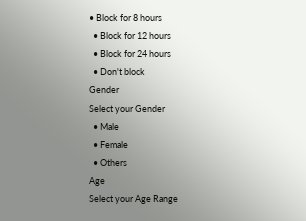• Block for 8 hours
  • Block for 12 hours
  • Block for 24 hours
  • Don't block
Gender
Select your Gender
  • Male
  • Female
  • Others
Age
Select your Age Range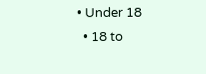• Under 18
  • 18 to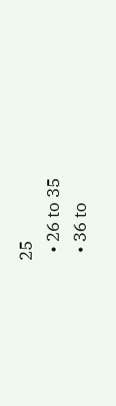25
  • 26 to 35
  • 36 to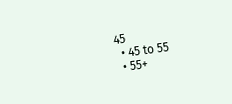45
  • 45 to 55
  • 55+